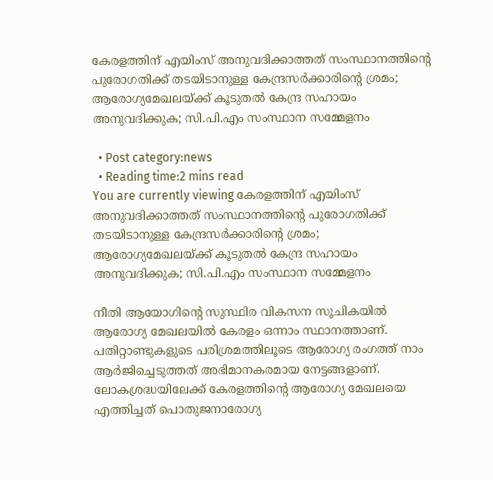കേരളത്തിന് എയിംസ് അനുവദിക്കാത്തത് സംസ്ഥാനത്തിന്‍റെ പുരോഗതിക്ക് തടയിടാനുള്ള കേന്ദ്രസര്‍ക്കാരിന്‍റെ ശ്രമം; ആരോഗ്യമേഖലയ്ക്ക് കൂടുതല്‍ കേന്ദ്ര സഹായം അനുവദിക്കുക; സി.പി.എം സംസ്ഥാന സമ്മേളനം

  • Post category:news
  • Reading time:2 mins read
You are currently viewing കേരളത്തിന് എയിംസ് അനുവദിക്കാത്തത് സംസ്ഥാനത്തിന്‍റെ പുരോഗതിക്ക് തടയിടാനുള്ള കേന്ദ്രസര്‍ക്കാരിന്‍റെ ശ്രമം; ആരോഗ്യമേഖലയ്ക്ക് കൂടുതല്‍ കേന്ദ്ര സഹായം അനുവദിക്കുക; സി.പി.എം സംസ്ഥാന സമ്മേളനം

നീതി ആയോഗിന്‍റെ സുസ്ഥിര വികസന സൂചികയില്‍ ആരോഗ്യ മേഖലയില്‍ കേരളം ഒന്നാം സ്ഥാനത്താണ്. പതിറ്റാണ്ടുകളുടെ പരിശ്രമത്തിലൂടെ ആരോഗ്യ രംഗത്ത് നാം ആര്‍ജിച്ചെടുത്തത് അഭിമാനകരമായ നേട്ടങ്ങളാണ്. ലോകശ്രദ്ധയിലേക്ക് കേരളത്തിന്‍റെ ആരോഗ്യ മേഖലയെ എത്തിച്ചത് പൊതുജനാരോഗ്യ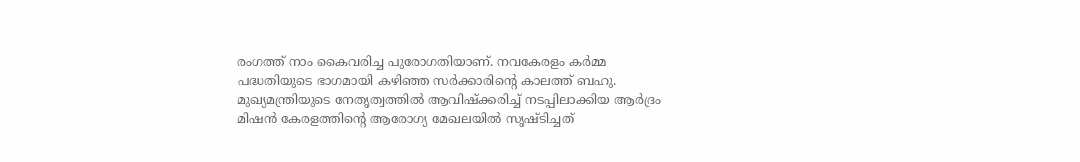രംഗത്ത് നാം കൈവരിച്ച പുരോഗതിയാണ്. നവകേരളം കര്‍മ്മ പദ്ധതിയുടെ ഭാഗമായി കഴിഞ്ഞ സര്‍ക്കാരിന്‍റെ കാലത്ത് ബഹു. മുഖ്യമന്ത്രിയുടെ നേതൃത്വത്തില്‍ ആവിഷ്ക്കരിച്ച് നടപ്പിലാക്കിയ ആര്‍ദ്രം മിഷന്‍ കേരളത്തിന്‍റെ ആരോഗ്യ മേഖലയില്‍ സൃഷ്ടിച്ചത്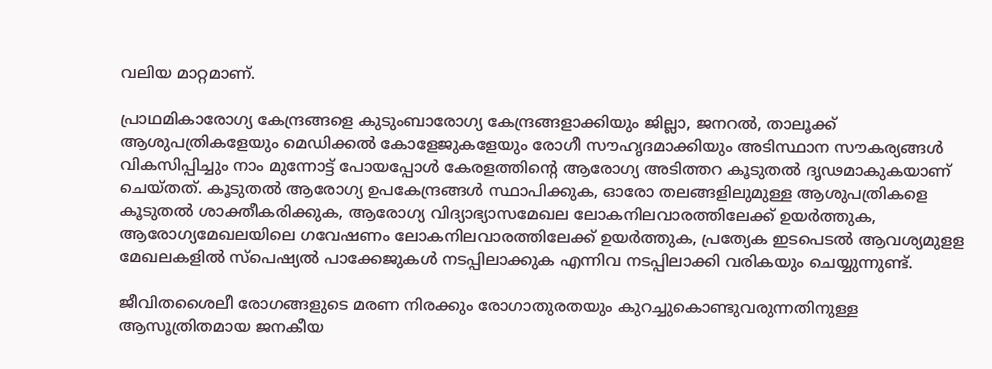വലിയ മാറ്റമാണ്.

പ്രാഥമികാരോഗ്യ കേന്ദ്രങ്ങളെ കുടുംബാരോഗ്യ കേന്ദ്രങ്ങളാക്കിയും ജില്ലാ, ജനറല്‍, താലൂക്ക് ആശുപത്രികളേയും മെഡിക്കല്‍ കോളേജുകളേയും രോഗീ സൗഹൃദമാക്കിയും അടിസ്ഥാന സൗകര്യങ്ങള്‍ വികസിപ്പിച്ചും നാം മുന്നോട്ട് പോയപ്പോള്‍ കേരളത്തിന്‍റെ ആരോഗ്യ അടിത്തറ കൂടുതല്‍ ദൃഢമാകുകയാണ് ചെയ്തത്. കൂടുതല്‍ ആരോഗ്യ ഉപകേന്ദ്രങ്ങള്‍ സ്ഥാപിക്കുക, ഓരോ തലങ്ങളിലുമുള്ള ആശുപത്രികളെ കൂടുതല്‍ ശാക്തീകരിക്കുക, ആരോഗ്യ വിദ്യാഭ്യാസമേഖല ലോകനിലവാരത്തിലേക്ക് ഉയര്‍ത്തുക, ആരോഗ്യമേഖലയിലെ ഗവേഷണം ലോകനിലവാരത്തിലേക്ക് ഉയര്‍ത്തുക, പ്രത്യേക ഇടപെടല്‍ ആവശ്യമുളള മേഖലകളില്‍ സ്പെഷ്യല്‍ പാക്കേജുകള്‍ നടപ്പിലാക്കുക എന്നിവ നടപ്പിലാക്കി വരികയും ചെയ്യുന്നുണ്ട്.

ജീവിതശൈലീ രോഗങ്ങളുടെ മരണ നിരക്കും രോഗാതുരതയും കുറച്ചുകൊണ്ടുവരുന്നതിനുള്ള ആസൂത്രിതമായ ജനകീയ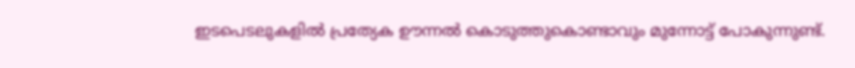ഇടപെടലുകളില്‍ പ്രത്യേക ഊന്നല്‍ കൊടുത്തുകൊണ്ടാവും മുന്നോട്ട് പോകുന്നുണ്ട്.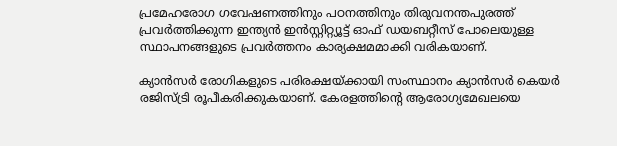പ്രമേഹരോഗ ഗവേഷണത്തിനും പഠനത്തിനും തിരുവനന്തപുരത്ത് പ്രവര്‍ത്തിക്കുന്ന ഇന്ത്യന്‍ ഇന്‍സ്റ്റിറ്റ്യൂട്ട് ഓഫ് ഡയബറ്റീസ് പോലെയുള്ള സ്ഥാപനങ്ങളുടെ പ്രവര്‍ത്തനം കാര്യക്ഷമമാക്കി വരികയാണ്.

ക്യാന്‍സര്‍ രോഗികളുടെ പരിരക്ഷയ്ക്കായി സംസ്ഥാനം ക്യാന്‍സര്‍ കെയര്‍ രജിസ്ട്രി രൂപീകരിക്കുകയാണ്. കേരളത്തിന്‍റെ ആരോഗ്യമേഖലയെ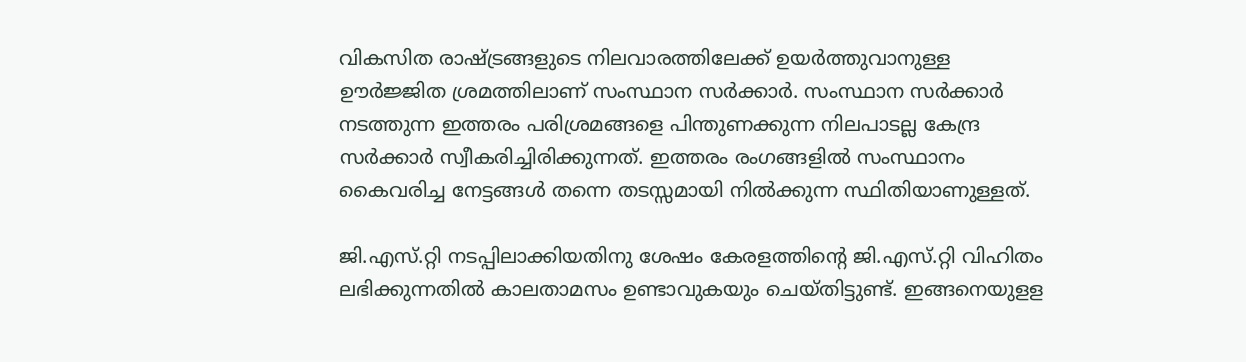വികസിത രാഷ്ട്രങ്ങളുടെ നിലവാരത്തിലേക്ക് ഉയര്‍ത്തുവാനുള്ള ഊര്‍ജ്ജിത ശ്രമത്തിലാണ് സംസ്ഥാന സര്‍ക്കാര്‍. സംസ്ഥാന സര്‍ക്കാര്‍ നടത്തുന്ന ഇത്തരം പരിശ്രമങ്ങളെ പിന്തുണക്കുന്ന നിലപാടല്ല കേന്ദ്ര സര്‍ക്കാര്‍ സ്വീകരിച്ചിരിക്കുന്നത്. ഇത്തരം രംഗങ്ങളില്‍ സംസ്ഥാനം കൈവരിച്ച നേട്ടങ്ങള്‍ തന്നെ തടസ്സമായി നില്‍ക്കുന്ന സ്ഥിതിയാണുള്ളത്.

ജി.എസ്.റ്റി നടപ്പിലാക്കിയതിനു ശേഷം കേരളത്തിന്‍റെ ജി.എസ്.റ്റി വിഹിതം ലഭിക്കുന്നതില്‍ കാലതാമസം ഉണ്ടാവുകയും ചെയ്തിട്ടുണ്ട്. ഇങ്ങനെയുളള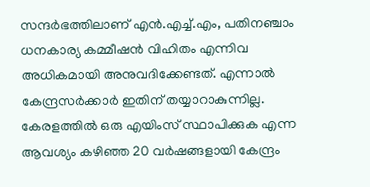സന്ദര്‍ഭത്തിലാണ് എന്‍.എച്ച്.എം, പതിനഞ്ചാം ധനകാര്യ കമ്മീഷന്‍ വിഹിതം എന്നിവ അധികമായി അനുവദിക്കേണ്ടത്. എന്നാല്‍ കേന്ദ്രസര്‍ക്കാര്‍ ഇതിന് തയ്യാറാകുന്നില്ല.
കേരളത്തില്‍ ഒരു എയിംസ് സ്ഥാപിക്കുക എന്ന ആവശ്യം കഴിഞ്ഞ 20 വര്‍ഷങ്ങളായി കേന്ദ്രം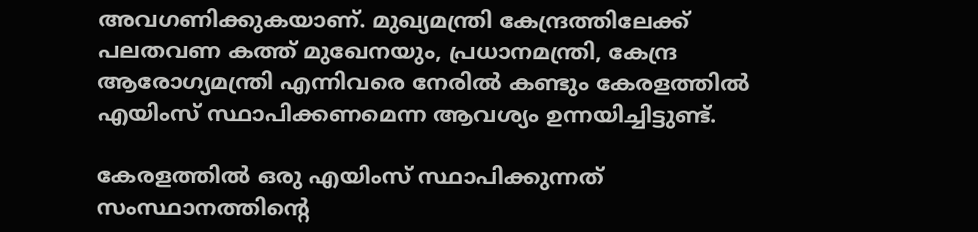അവഗണിക്കുകയാണ്. മുഖ്യമന്ത്രി കേന്ദ്രത്തിലേക്ക് പലതവണ കത്ത് മുഖേനയും, പ്രധാനമന്ത്രി, കേന്ദ്ര ആരോഗ്യമന്ത്രി എന്നിവരെ നേരില്‍ കണ്ടും കേരളത്തില്‍ എയിംസ് സ്ഥാപിക്കണമെന്ന ആവശ്യം ഉന്നയിച്ചിട്ടുണ്ട്.

കേരളത്തില്‍ ഒരു എയിംസ് സ്ഥാപിക്കുന്നത് സംസ്ഥാനത്തിന്‍റെ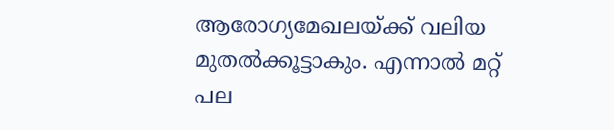ആരോഗ്യമേഖലയ്ക്ക് വലിയ മുതല്‍ക്കൂട്ടാകും. എന്നാല്‍ മറ്റ് പല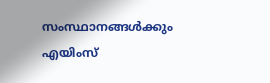സംസ്ഥാനങ്ങള്‍ക്കും എയിംസ്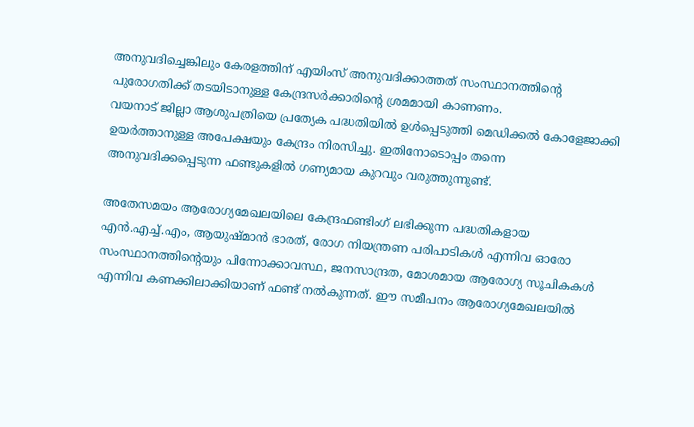അനുവദിച്ചെങ്കിലും കേരളത്തിന് എയിംസ് അനുവദിക്കാത്തത് സംസ്ഥാനത്തിന്‍റെ പുരോഗതിക്ക് തടയിടാനുള്ള കേന്ദ്രസര്‍ക്കാരിന്‍റെ ശ്രമമായി കാണണം.
വയനാട് ജില്ലാ ആശുപത്രിയെ പ്രത്യേക പദ്ധതിയില്‍ ഉള്‍പ്പെടുത്തി മെഡിക്കല്‍ കോളേജാക്കി ഉയര്‍ത്താനുള്ള അപേക്ഷയും കേന്ദ്രം നിരസിച്ചു. ഇതിനോടൊപ്പം തന്നെ അനുവദിക്കപ്പെടുന്ന ഫണ്ടുകളില്‍ ഗണ്യമായ കുറവും വരുത്തുന്നുണ്ട്.

അതേസമയം ആരോഗ്യമേഖലയിലെ കേന്ദ്രഫണ്ടിംഗ് ലഭിക്കുന്ന പദ്ധതികളായ എന്‍.എച്ച്.എം, ആയുഷ്മാന്‍ ഭാരത്, രോഗ നിയന്ത്രണ പരിപാടികള്‍ എന്നിവ ഓരോ സംസ്ഥാനത്തിന്‍റെയും പിന്നോക്കാവസ്ഥ, ജനസാന്ദ്രത, മോശമായ ആരോഗ്യ സൂചികകള്‍ എന്നിവ കണക്കിലാക്കിയാണ് ഫണ്ട് നല്‍കുന്നത്. ഈ സമീപനം ആരോഗ്യമേഖലയില്‍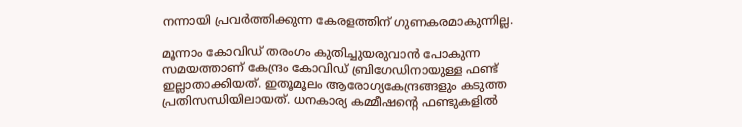നന്നായി പ്രവര്‍ത്തിക്കുന്ന കേരളത്തിന് ഗുണകരമാകുന്നില്ല.

മൂന്നാം കോവിഡ് തരംഗം കുതിച്ചുയരുവാന്‍ പോകുന്ന സമയത്താണ് കേന്ദ്രം കോവിഡ് ബ്രിഗേഡിനായുള്ള ഫണ്ട് ഇല്ലാതാക്കിയത്. ഇതൂമൂലം ആരോഗ്യകേന്ദ്രങ്ങളും കടുത്ത പ്രതിസന്ധിയിലായത്. ധനകാര്യ കമ്മീഷന്‍റെ ഫണ്ടുകളില്‍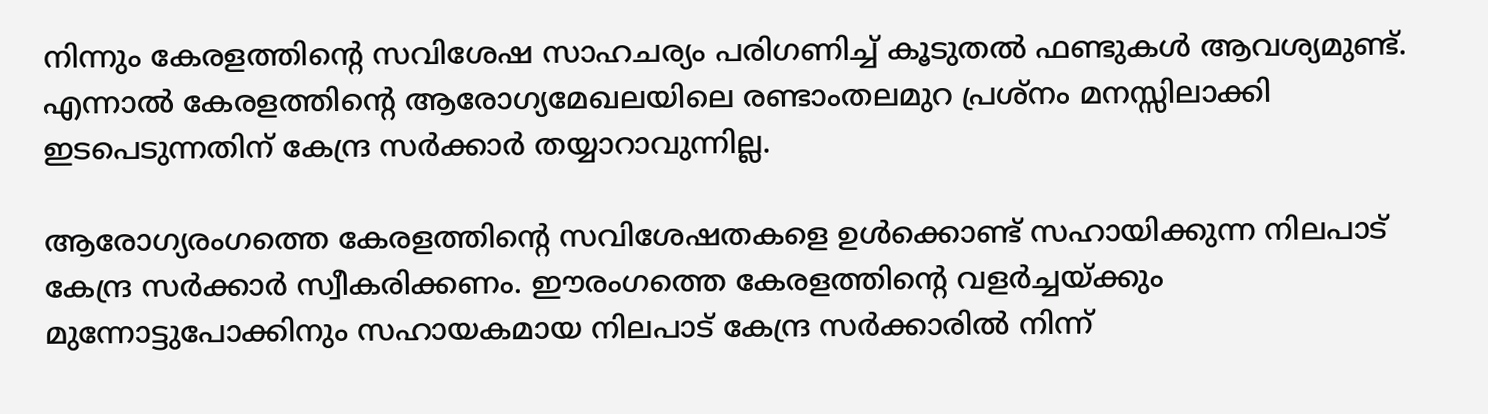നിന്നും കേരളത്തിന്‍റെ സവിശേഷ സാഹചര്യം പരിഗണിച്ച് കൂടുതല്‍ ഫണ്ടുകള്‍ ആവശ്യമുണ്ട്. എന്നാല്‍ കേരളത്തിന്‍റെ ആരോഗ്യമേഖലയിലെ രണ്ടാംതലമുറ പ്രശ്നം മനസ്സിലാക്കി ഇടപെടുന്നതിന് കേന്ദ്ര സര്‍ക്കാര്‍ തയ്യാറാവുന്നില്ല.

ആരോഗ്യരംഗത്തെ കേരളത്തിന്‍റെ സവിശേഷതകളെ ഉള്‍ക്കൊണ്ട് സഹായിക്കുന്ന നിലപാട് കേന്ദ്ര സര്‍ക്കാര്‍ സ്വീകരിക്കണം. ഈരംഗത്തെ കേരളത്തിന്‍റെ വളര്‍ച്ചയ്ക്കും മുന്നോട്ടുപോക്കിനും സഹായകമായ നിലപാട് കേന്ദ്ര സര്‍ക്കാരില്‍ നിന്ന്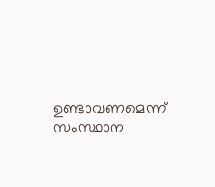ഉണ്ടാവണമെന്ന് സംസ്ഥാന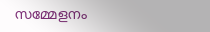സമ്മേളനം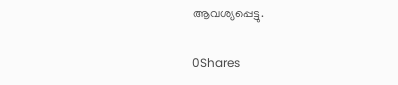ആവശ്യപ്പെട്ടു.

0Shares